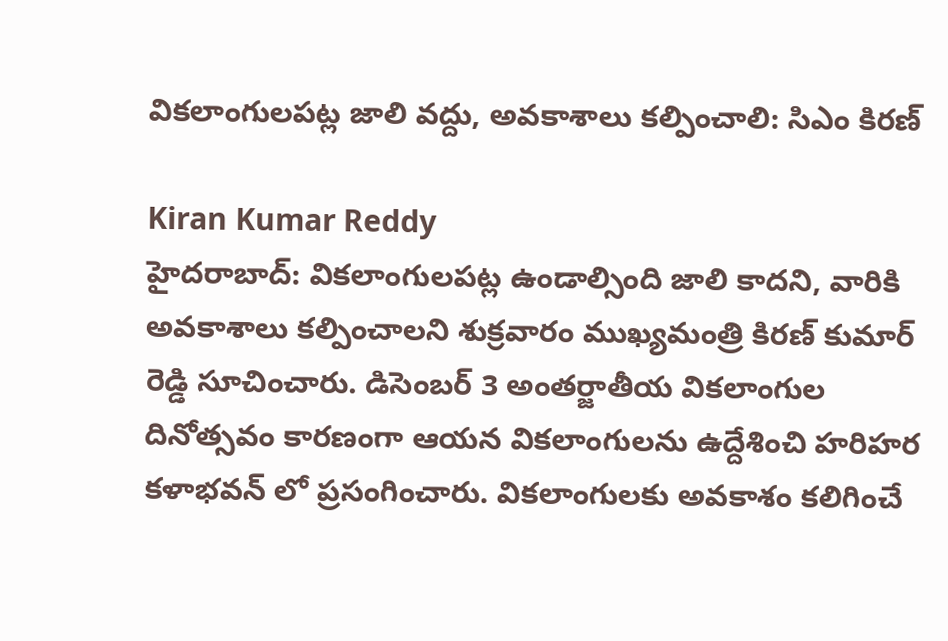వికలాంగులపట్ల జాలి వద్దు, అవకాశాలు కల్పించాలి: సిఎం కిరణ్

Kiran Kumar Reddy
హైదరాబాద్: వికలాంగులపట్ల ఉండాల్సింది జాలి కాదని, వారికి అవకాశాలు కల్పించాలని శుక్రవారం ముఖ్యమంత్రి కిరణ్ కుమార్ రెడ్డి సూచించారు. డిసెంబర్ 3 అంతర్జాతీయ వికలాంగుల దినోత్సవం కారణంగా ఆయన వికలాంగులను ఉద్దేశించి హరిహర కళాభవన్ లో ప్రసంగించారు. వికలాంగులకు అవకాశం కలిగించే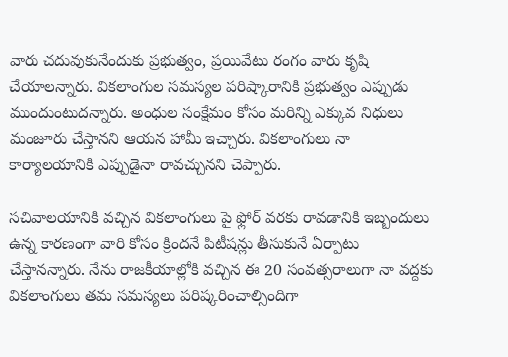వారు చదువుకునేందుకు ప్రభుత్వం, ప్రయివేటు రంగం వారు కృషి చేయాలన్నారు. వికలాంగుల సమస్యల పరిష్కారానికి ప్రభుత్వం ఎప్పుడు ముందుంటుదన్నారు. అంధుల సంక్షేమం కోసం మరిన్ని ఎక్కువ నిధులు మంజూరు చేస్తానని ఆయన హామీ ఇచ్చారు. వికలాంగులు నా కార్యాలయానికి ఎప్పుడైనా రావచ్చునని చెప్పారు.

సచివాలయానికి వచ్చిన వికలాంగులు పై ఫ్లోర్ వరకు రావడానికి ఇబ్బందులు ఉన్న కారణంగా వారి కోసం క్రిందనే పిటీషన్లు తీసుకునే ఏర్పాటు చేస్తానన్నారు. నేను రాజకీయాల్లోకి వచ్చిన ఈ 20 సంవత్సరాలుగా నా వద్దకు వికలాంగులు తమ సమస్యలు పరిష్కరించాల్సిందిగా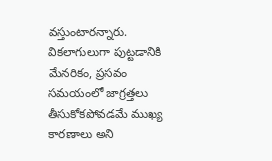వస్తుంటారన్నారు. వికలాగులుగా పుట్టడానికి మేనరికం, ప్రసవం సమయంలో జాగ్రత్తలు తీసుకోకపోవడమే ముఖ్య కారణాలు అని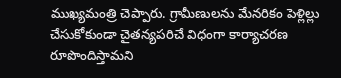ముఖ్యమంత్రి చెప్పారు. గ్రామీణులను మేనరికం పెళ్లిల్లు చేసుకోకుండా చైతన్యపరిచే విధంగా కార్యాచరణ రూపొందిస్తామని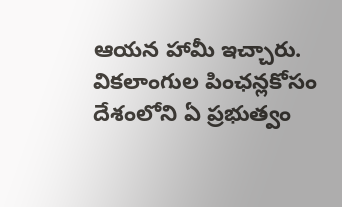ఆయన హామీ ఇచ్చారు. వికలాంగుల పింఛన్లకోసం దేశంలోని ఏ ప్రభుత్వం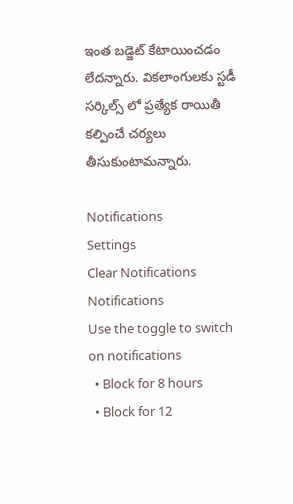ఇంత బడ్జెట్ కేటాయించడం లేదన్నారు. వికలాంగులకు స్టడీ సర్కిల్స్ లో ప్రత్యేక రాయితీ కల్పించే చర్యలు తీసుకుంటామన్నారు.

Notifications
Settings
Clear Notifications
Notifications
Use the toggle to switch on notifications
  • Block for 8 hours
  • Block for 12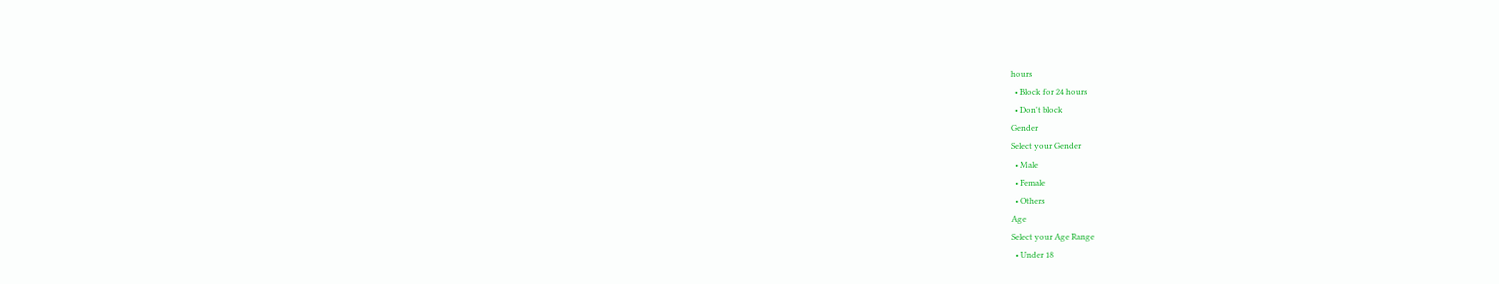hours
  • Block for 24 hours
  • Don't block
Gender
Select your Gender
  • Male
  • Female
  • Others
Age
Select your Age Range
  • Under 18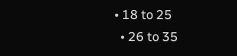• 18 to 25
  • 26 to 35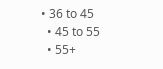• 36 to 45
  • 45 to 55
  • 55+